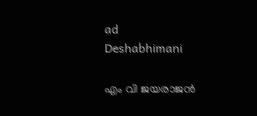ad
Deshabhimani

എം വി ജയരാജൻ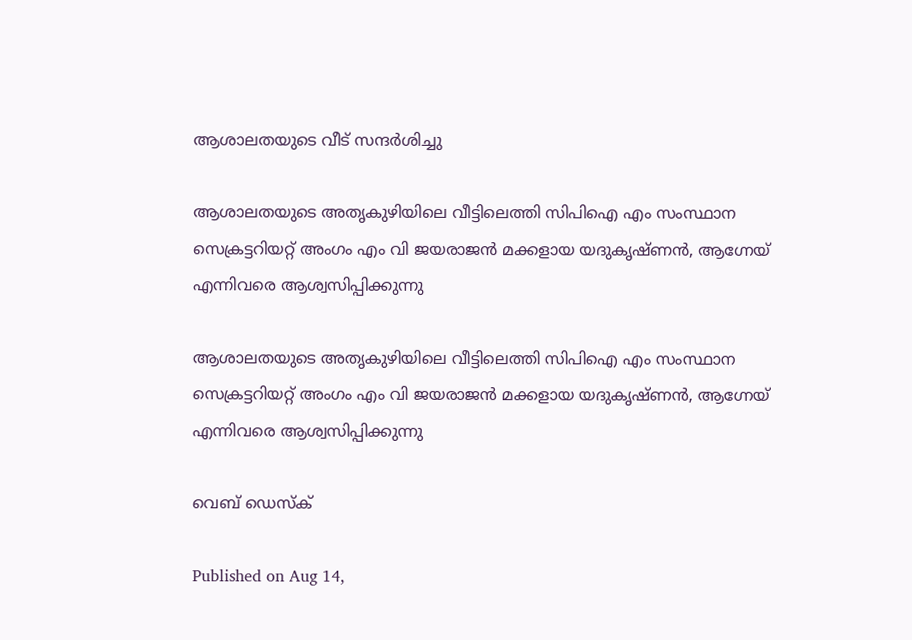ആശാലതയുടെ വീട് സന്ദർശിച്ചു

ആശാലതയുടെ അതൃകുഴിയിലെ വീട്ടിലെത്തി സിപിഐ എം സംസ്ഥാന
സെക്രട്ടറിയറ്റ് അംഗം എം വി ജയരാജൻ മക്കളായ യദുകൃഷ്ണൻ, ആഗ്നേയ്
എന്നിവരെ ആശ്വസിപ്പിക്കുന്നു

ആശാലതയുടെ അതൃകുഴിയിലെ വീട്ടിലെത്തി സിപിഐ എം സംസ്ഥാന
സെക്രട്ടറിയറ്റ് അംഗം എം വി ജയരാജൻ മക്കളായ യദുകൃഷ്ണൻ, ആഗ്നേയ്
എന്നിവരെ ആശ്വസിപ്പിക്കുന്നു

വെബ് ഡെസ്ക്

Published on Aug 14,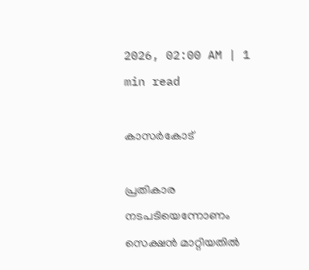2026, 02:00 AM | 1 min read

കാസർകോട്

പ്രതികാര നടപടിയെന്നോണം സെക്ഷൻ മാറ്റിയതിൽ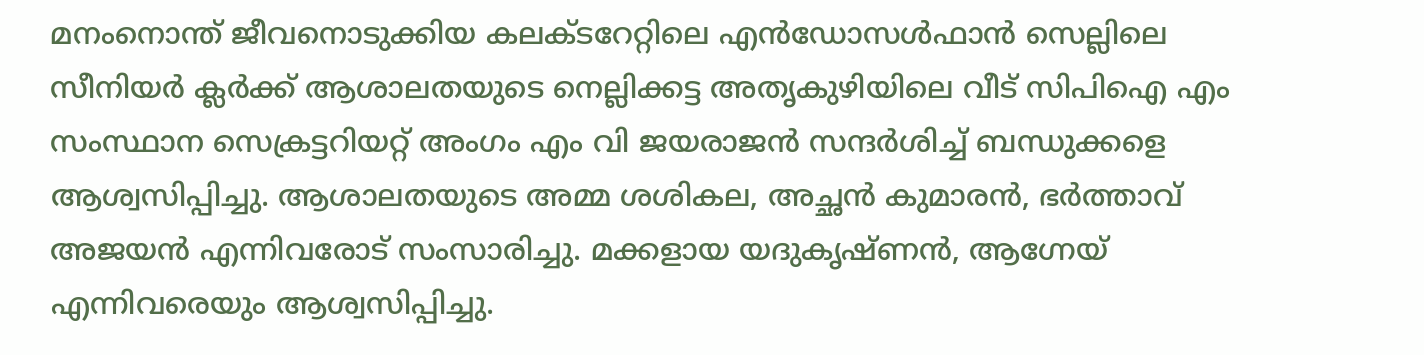മനംനൊന്ത് ജീവനൊടുക്കിയ കലക്ടറേറ്റിലെ എൻഡോസൾഫാൻ സെല്ലിലെ സീനിയർ ക്ലർക്ക് ആശാലതയുടെ നെല്ലിക്കട്ട അതൃകുഴിയിലെ വീട് സിപിഐ എം സംസ്ഥാന സെക്രട്ടറിയറ്റ് അംഗം എം വി ജയരാജൻ സന്ദർശിച്ച് ബന്ധുക്കളെ ആശ്വസിപ്പിച്ചു. ആശാലതയുടെ അമ്മ ശശികല, അച്ഛൻ കുമാരൻ, ഭർത്താവ് അജയൻ എന്നിവരോട് സംസാരിച്ചു. മക്കളായ യദുകൃഷ്ണൻ, ആഗ്നേയ് എന്നിവരെയും ആശ്വസിപ്പിച്ചു.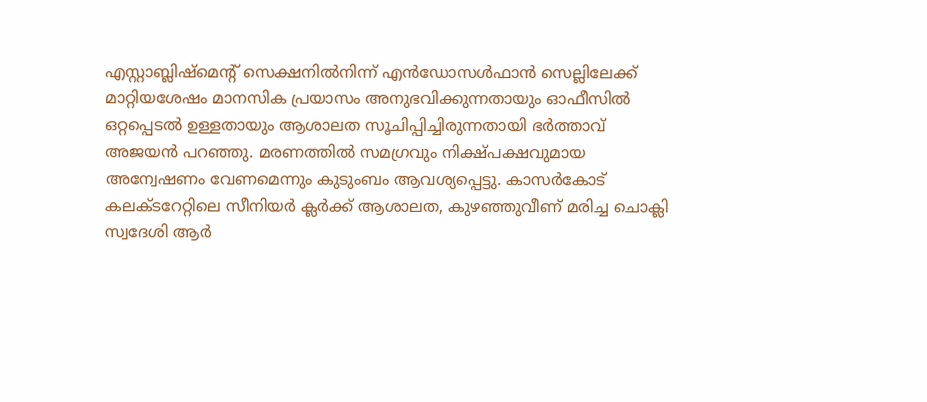എസ്റ്റാബ്ലിഷ്‌മെന്റ്‌ സെക്ഷനിൽനിന്ന് എൻഡോസൾഫാൻ സെല്ലിലേക്ക് മാറ്റിയശേഷം മാനസിക പ്രയാസം അനുഭവിക്കുന്നതായും ഓഫീസിൽ ഒറ്റപ്പെടൽ ഉള്ളതായും ആശാലത സൂചിപ്പിച്ചിരുന്നതായി ഭർത്താവ് അജയൻ പറഞ്ഞു. മരണത്തിൽ സമഗ്രവും നിക്ഷ്പക്ഷവുമായ അന്വേഷണം വേണമെന്നും കുടുംബം ആവശ്യപ്പെട്ടു. കാസർകോട് കലക്ടറേറ്റിലെ സീനിയർ ക്ലർക്ക് ആശാലത, കുഴഞ്ഞുവീണ് മരിച്ച ചൊക്ലി സ്വദേശി ആർ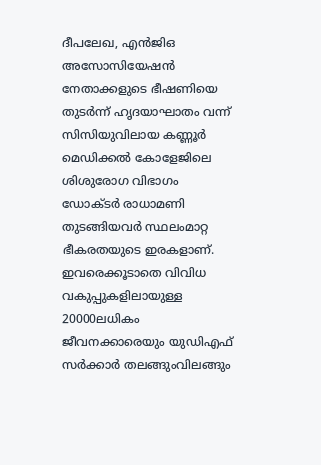ദീപലേഖ, എൻജിഒ അസോസിയേഷൻ നേതാക്കളുടെ ഭീഷണിയെ തുടർന്ന് ഹൃദയാഘാതം വന്ന് സിസിയുവിലായ കണ്ണൂർ മെഡിക്കൽ കോളേജിലെ ശിശുരോഗ വിഭാഗം ഡോക്ടർ രാധാമണി തുടങ്ങിയവർ സ്ഥലംമാറ്റ ഭീകരതയുടെ ഇരകളാണ്‌. ഇവരെക്കൂടാതെ വിവിധ വകുപ്പുകളിലായുള്ള 20000ലധികം ജീവനക്കാരെയും യുഡിഎഫ്‌ സർക്കാർ തലങ്ങുംവിലങ്ങും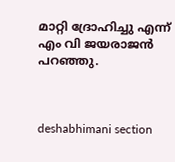മാറ്റി ദ്രോഹിച്ചു എന്ന്‌ എം വി ജയരാജൻ പറഞ്ഞു.



deshabhimani section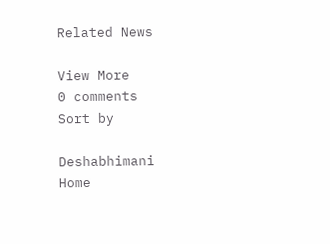Related News

View More
0 comments
Sort by

Deshabhimani
Home